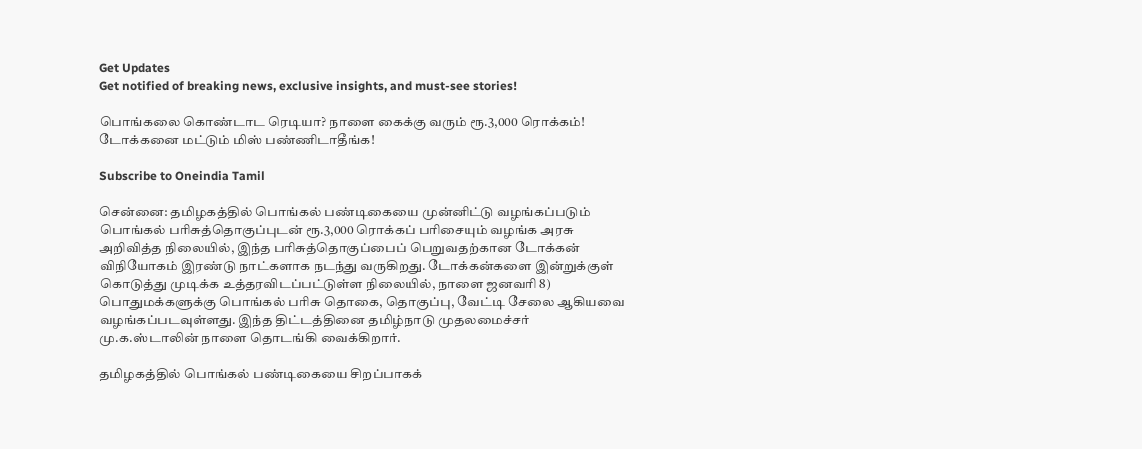Get Updates
Get notified of breaking news, exclusive insights, and must-see stories!

பொங்கலை கொண்டாட ரெடியா? நாளை கைக்கு வரும் ரூ.3,000 ரொக்கம்! டோக்கனை மட்டும் மிஸ் பண்ணிடாதீங்க!

Subscribe to Oneindia Tamil

சென்னை: தமிழகத்தில் பொங்கல் பண்டிகையை முன்னிட்டு வழங்கப்படும் பொங்கல் பரிசுத்தொகுப்புடன் ரூ.3,000 ரொக்கப் பரிசையும் வழங்க அரசு அறிவித்த நிலையில், இந்த பரிசுத்தொகுப்பைப் பெறுவதற்கான டோக்கன் விநியோகம் இரண்டு நாட்களாக நடந்து வருகிறது. டோக்கன்களை இன்றுக்குள் கொடுத்து முடிக்க உத்தரவிடப்பட்டுள்ள நிலையில், நாளை ஜனவரி 8) பொதுமக்களுக்கு பொங்கல் பரிசு தொகை, தொகுப்பு, வேட்டி சேலை ஆகியவை வழங்கப்படவுள்ளது. இந்த திட்டத்தினை தமிழ்நாடு முதலமைச்சர் மு.க.ஸ்டாலின் நாளை தொடங்கி வைக்கிறார்.

தமிழகத்தில் பொங்கல் பண்டிகையை சிறப்பாகக்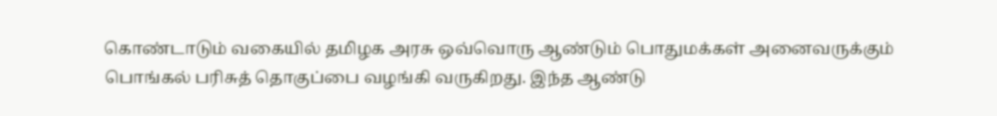கொண்டாடும் வகையில் தமிழக அரசு ஒவ்வொரு ஆண்டும் பொதுமக்கள் அனைவருக்கும் பொங்கல் பரிசுத் தொகுப்பை வழங்கி வருகிறது. இந்த ஆண்டு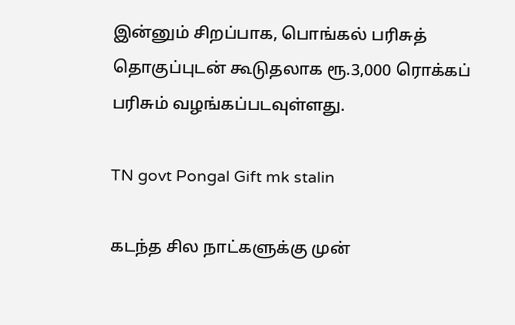இன்னும் சிறப்பாக, பொங்கல் பரிசுத் தொகுப்புடன் கூடுதலாக ரூ.3,000 ரொக்கப் பரிசும் வழங்கப்படவுள்ளது.

TN govt Pongal Gift mk stalin

கடந்த சில நாட்களுக்கு முன்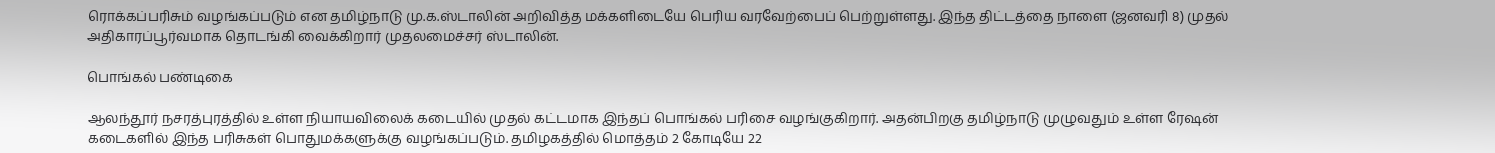ரொக்கப்பரிசும் வழங்கப்படும் என தமிழ்நாடு மு.க.ஸ்டாலின் அறிவித்த மக்களிடையே பெரிய வரவேற்பைப் பெற்றுள்ளது. இந்த திட்டத்தை நாளை (ஜனவரி 8) முதல் அதிகாரப்பூர்வமாக தொடங்கி வைக்கிறார் முதலமைச்சர் ஸ்டாலின்.

பொங்கல் பண்டிகை

ஆலந்தூர் நசரத்புரத்தில் உள்ள நியாயவிலைக் கடையில் முதல் கட்டமாக இந்தப் பொங்கல் பரிசை வழங்குகிறார். அதன்பிறகு தமிழ்நாடு முழுவதும் உள்ள ரேஷன் கடைகளில் இந்த பரிசுகள் பொதுமக்களுக்கு வழங்கப்படும். தமிழகத்தில் மொத்தம் 2 கோடியே 22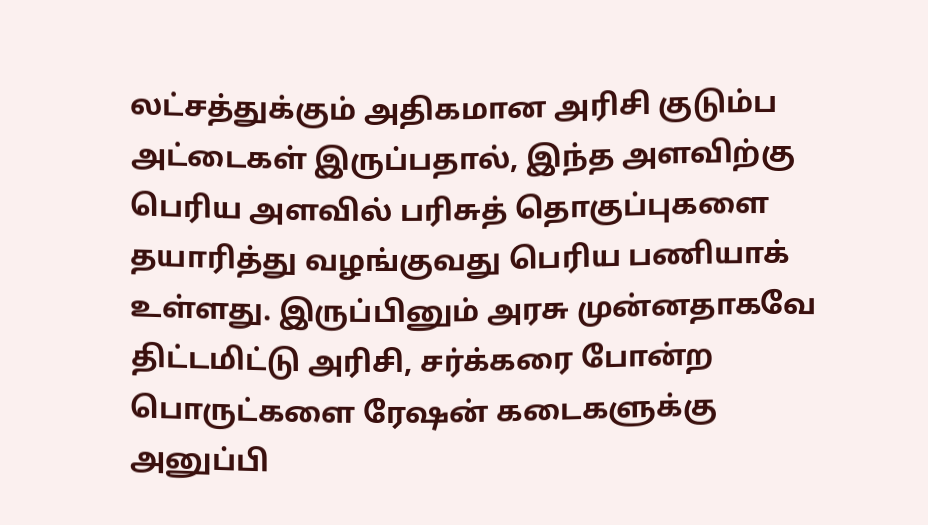லட்சத்துக்கும் அதிகமான அரிசி குடும்ப அட்டைகள் இருப்பதால், இந்த அளவிற்கு பெரிய அளவில் பரிசுத் தொகுப்புகளை தயாரித்து வழங்குவது பெரிய பணியாக் உள்ளது. இருப்பினும் அரசு முன்னதாகவே திட்டமிட்டு அரிசி, சர்க்கரை போன்ற பொருட்களை ரேஷன் கடைகளுக்கு அனுப்பி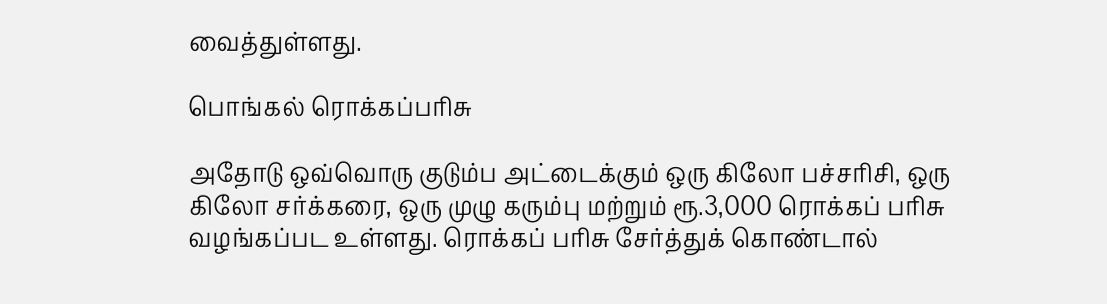வைத்துள்ளது.

பொங்கல் ரொக்கப்பரிசு

அதோடு ஒவ்வொரு குடும்ப அட்டைக்கும் ஒரு கிலோ பச்சரிசி, ஒரு கிலோ சர்க்கரை, ஒரு முழு கரும்பு மற்றும் ரூ.3,000 ரொக்கப் பரிசு வழங்கப்பட உள்ளது. ரொக்கப் பரிசு சேர்த்துக் கொண்டால்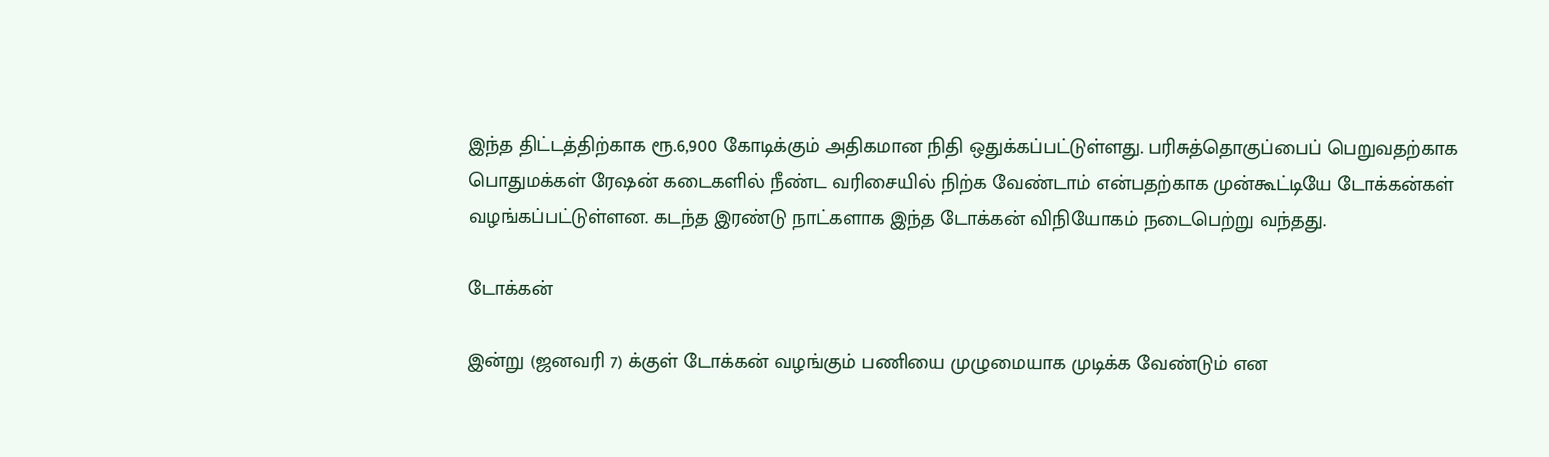இந்த திட்டத்திற்காக ரூ.6,900 கோடிக்கும் அதிகமான நிதி ஒதுக்கப்பட்டுள்ளது. பரிசுத்தொகுப்பைப் பெறுவதற்காக பொதுமக்கள் ரேஷன் கடைகளில் நீண்ட வரிசையில் நிற்க வேண்டாம் என்பதற்காக முன்கூட்டியே டோக்கன்கள் வழங்கப்பட்டுள்ளன. கடந்த இரண்டு நாட்களாக இந்த டோக்கன் விநியோகம் நடைபெற்று வந்தது.

டோக்கன்

இன்று (ஜனவரி 7) க்குள் டோக்கன் வழங்கும் பணியை முழுமையாக முடிக்க வேண்டும் என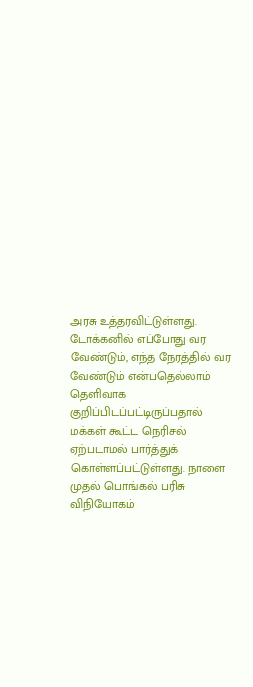அரசு உத்தரவிட்டுள்ளது. டோக்கனில் எப்போது வர வேண்டும், எந்த நேரத்தில் வர வேண்டும் என்பதெல்லாம் தெளிவாக குறிப்பிடப்பட்டிருப்பதால் மக்கள் கூட்ட நெரிசல் ஏற்படாமல் பார்த்துக் கொள்ளப்பட்டுள்ளது. நாளை முதல் பொங்கல் பரிசு விநியோகம்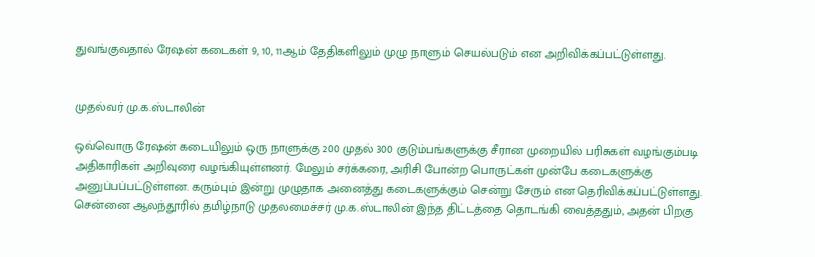துவங்குவதால் ரேஷன் கடைகள் 9, 10, 11ஆம் தேதிகளிலும் முழு நாளும் செயல்படும் என அறிவிக்கப்பட்டுள்ளது.


முதல்வர் மு.க.ஸ்டாலின்

ஒவ்வொரு ரேஷன் கடையிலும் ஒரு நாளுக்கு 200 முதல் 300 குடும்பங்களுக்கு சீரான முறையில் பரிசுகள் வழங்கும்படி அதிகாரிகள் அறிவுரை வழங்கியுள்ளனர். மேலும் சர்க்கரை, அரிசி போன்ற பொருட்கள் முன்பே கடைகளுக்கு அனுப்பப்பட்டுள்ளன. கரும்பும் இன்று முழுதாக அனைத்து கடைகளுக்கும் சென்று சேரும் என தெரிவிக்கப்பட்டுள்ளது. சென்னை ஆலந்தூரில் தமிழ்நாடு முதலமைச்சர் மு.க.ஸ்டாலின் இந்த திட்டத்தை தொடங்கி வைத்ததும், அதன் பிறகு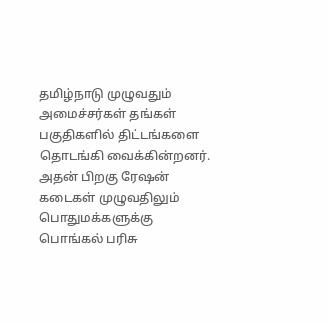தமிழ்நாடு முழுவதும் அமைச்சர்கள் தங்கள் பகுதிகளில் திட்டங்களை தொடங்கி வைக்கின்றனர். அதன் பிறகு ரேஷன் கடைகள் முழுவதிலும் பொதுமக்களுக்கு பொங்கல் பரிசு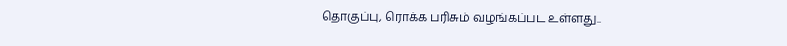தொகுப்பு, ரொக்க பரிசும் வழங்கப்பட உள்ளது..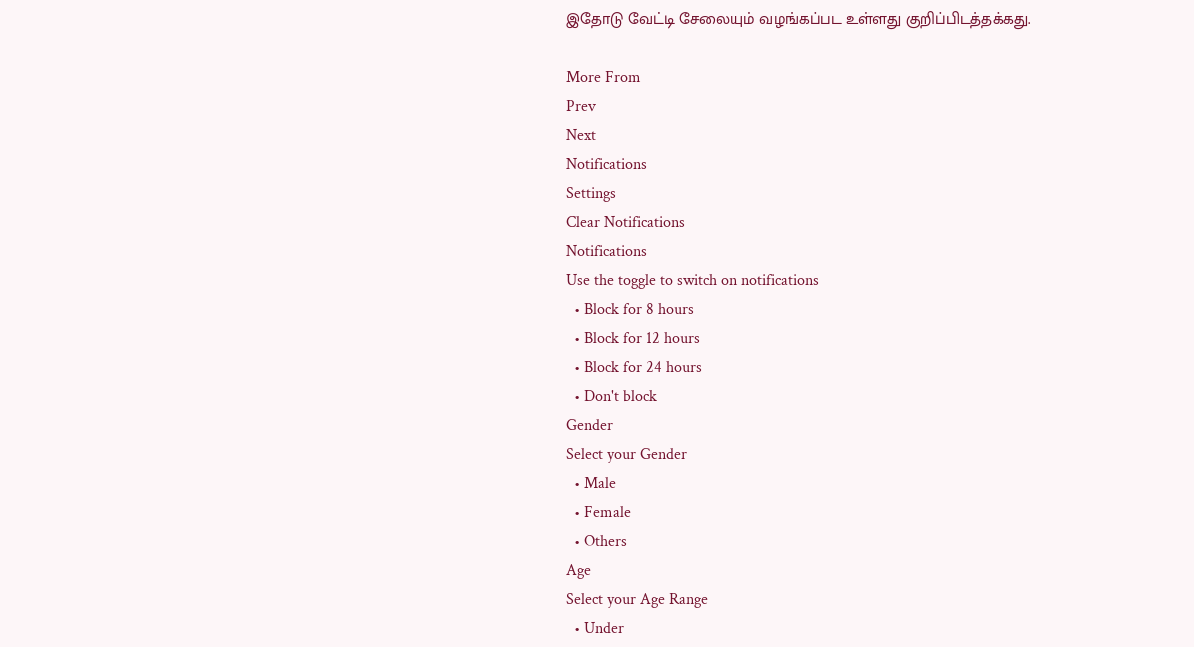இதோடு வேட்டி சேலையும் வழங்கப்பட உள்ளது குறிப்பிடத்தக்கது.

More From
Prev
Next
Notifications
Settings
Clear Notifications
Notifications
Use the toggle to switch on notifications
  • Block for 8 hours
  • Block for 12 hours
  • Block for 24 hours
  • Don't block
Gender
Select your Gender
  • Male
  • Female
  • Others
Age
Select your Age Range
  • Under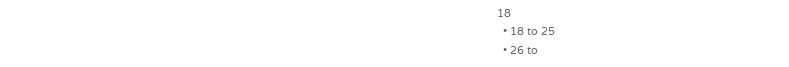18
  • 18 to 25
  • 26 to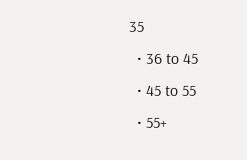35
  • 36 to 45
  • 45 to 55
  • 55+